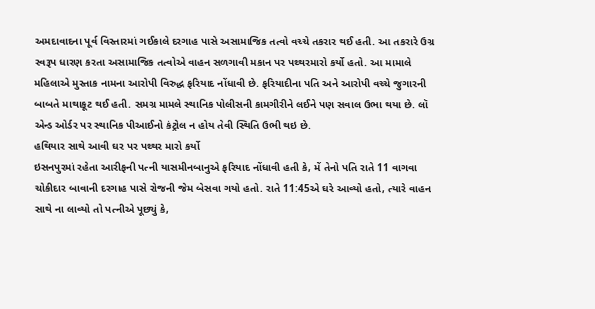અમદાવાદના પૂર્વ વિસ્તારમાં ગઈકાલે દરગાહ પાસે અસામાજિક તત્વો વચ્ચે તકરાર થઈ હતી. આ તકરારે ઉગ્ર સ્વરૂપ ધારણ કરતા અસામાજિક તત્વોએ વાહન સળગાવી મકાન પર પથ્થરમારો કર્યો હતો. આ મામાલે મહિલાએ મુસ્તાક નામના આરોપી વિરુદ્ધ ફરિયાદ નોંધાવી છે. ફરિયાદીના પતિ અને આરોપી વચ્ચે જુગારની બાબતે માથાકૂટ થઈ હતી. સમગ્ર મામલે સ્થાનિક પોલીસની કામગીરીને લઈને પણ સવાલ ઉભા થયા છે. લૉ એન્ડ ઓર્ડર પર સ્થાનિક પીઆઈનો કંટ્રોલ ન હોય તેવી સ્થિતિ ઉભી થઇ છે.
હથિયાર સાથે આવી ઘર પર પથ્થર મારો કર્યો
ઇસનપુરમાં રહેતા આરીફની પત્ની યાસમીનબાનુએ ફરિયાદ નોંધાવી હતી કે, મેં તેનો પતિ રાતે 11 વાગવા ચોકીદાર બાવાની દરગાહ પાસે રોજની જેમ બેસવા ગયો હતો. રાતે 11:45એ ઘરે આવ્યો હતો, ત્યારે વાહન સાથે ના લાવ્યો તો પત્નીએ પૂછ્યું કે,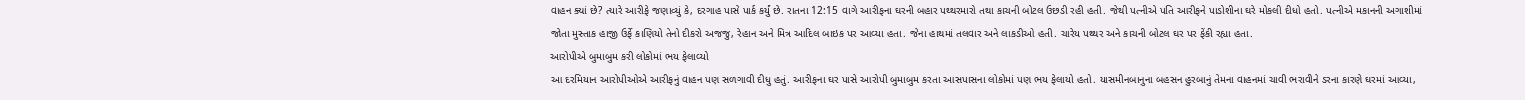વાહન ક્યાં છે? ત્યારે આરીફે જણાવ્યું કે, દરગાહ પાસે પાર્ક કર્યું છે. રાતના 12:15 વાગે આરીફના ઘરની બહાર પથ્થરમારો તથા કાચની બોટલ ઉછડી રહી હતી. જેથી પત્નીએ પતિ આરીફને પાડોશીના ઘરે મોકલી દીધો હતો. પત્નીએ મકાનની અગાશીમાં જોતા મુસ્તાક હાજી ઉર્ફે કાણિયો તેનો દીકરો અજજુ, રેહાન અને મિત્ર આદિલ બાઇક પર આવ્યા હતા. જેના હાથમાં તલવાર અને લાકડીઓ હતી. ચારેય પથ્થર અને કાચની બોટલ ઘર પર ફેંકી રહ્યા હતા.
આરોપીએ બુમાબુમ કરી લોકોમાં ભય ફેલાવ્યો
આ દરમિયાન આરોપીઓએ આરીફનું વાહન પણ સળગાવી દીધુ હતું. આરીફના ઘર પાસે આરોપી બુમાબુમ કરતા આસપાસના લોકોમાં પણ ભય ફેલાયો હતો. યાસમીનબાનુના બહસન હુરબાનું તેમના વાહનમાં ચાવી ભરાવીને ડરના કારણે ઘરમાં આવ્યા,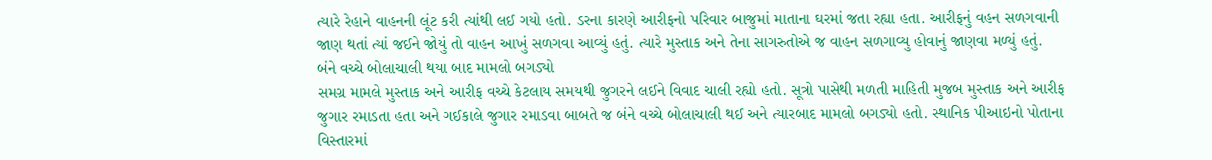ત્યારે રેહાને વાહનની લૂંટ કરી ત્યાંથી લઈ ગયો હતો. ડરના કારણે આરીફનો પરિવાર બાજુમાં માતાના ઘરમાં જતા રહ્યા હતા. આરીફનું વહન સળગવાની જાણ થતાં ત્યાં જઈને જોયું તો વાહન આખું સળગવા આવ્યું હતું. ત્યારે મુસ્તાક અને તેના સાગરુતોએ જ વાહન સળગાવ્યુ હોવાનું જાણવા મળ્યું હતું.
બંને વચ્ચે બોલાચાલી થયા બાદ મામલો બગડ્યો
સમગ્ર મામલે મુસ્તાક અને આરીફ વચ્ચે કેટલાય સમયથી જુગરને લઈને વિવાદ ચાલી રહ્યો હતો. સૂત્રો પાસેથી મળતી માહિતી મુજબ મુસ્તાક અને આરીફ જુગાર રમાડતા હતા અને ગઈકાલે જુગાર રમાડવા બાબતે જ બંને વચ્ચે બોલાચાલી થઈ અને ત્યારબાદ મામલો બગડ્યો હતો. સ્થાનિક પીઆઇનો પોતાના વિસ્તારમાં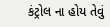કંટ્રોલ ના હોય તેવું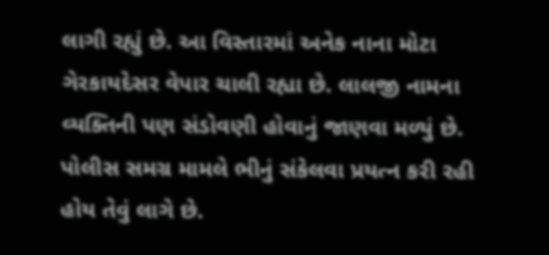લાગી રહ્યું છે. આ વિસ્તારમાં અનેક નાના મોટા ગેરકાયદેસર વેપાર ચાલી રહ્યા છે. લાલજી નામના વ્યક્તિની પણ સંડોવણી હોવાનું જાણવા મળ્યું છે. પોલીસ સમગ્ર મામલે ભીનું સંકેલવા પ્રયત્ન કરી રહી હોય તેવું લાગે છે.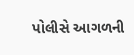પોલીસે આગળની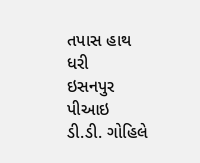તપાસ હાથ ધરી
ઇસનપુર પીઆઇ ડી.ડી. ગોહિલે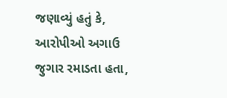જણાવ્યું હતું કે, આરોપીઓ અગાઉ જુગાર રમાડતા હતા,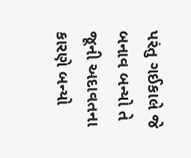પરંતુ ગઈકાલે જે બનાવ બન્યો તે જૂની અદાવતના કારણે બન્યો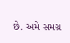છે. અમે સમગ્ર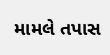મામલે તપાસ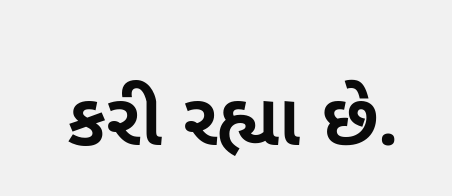કરી રહ્યા છે.